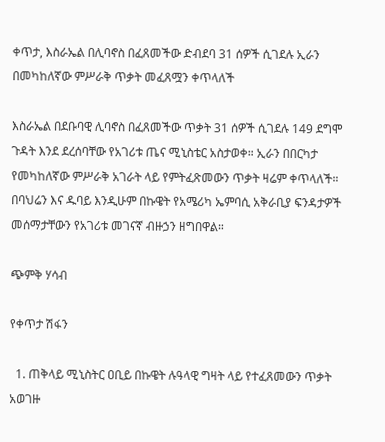ቀጥታ, እስራኤል በሊባኖስ በፈጸመችው ድብደባ 31 ሰዎች ሲገደሉ ኢራን በመካከለኛው ምሥራቅ ጥቃት መፈጸሟን ቀጥላለች

እስራኤል በደቡባዊ ሊባኖስ በፈጸመችው ጥቃት 31 ሰዎች ሲገደሉ 149 ደግሞ ጉዳት እንደ ደረሰባቸው የአገሪቱ ጤና ሚኒስቴር አስታወቀ። ኢራን በበርካታ የመካከለኛው ምሥራቅ አገራት ላይ የምትፈጽመውን ጥቃት ዛሬም ቀጥላለች። በባህሬን እና ዱባይ እንዲሁም በኩዌት የአሜሪካ ኤምባሲ አቅራቢያ ፍንዳታዎች መሰማታቸውን የአገሪቱ መገናኛ ብዙኃን ዘግበዋል።

ጭምቅ ሃሳብ

የቀጥታ ሽፋን

  1. ጠቅላይ ሚኒስትር ዐቢይ በኩዌት ሉዓላዊ ግዛት ላይ የተፈጸመውን ጥቃት አወገዙ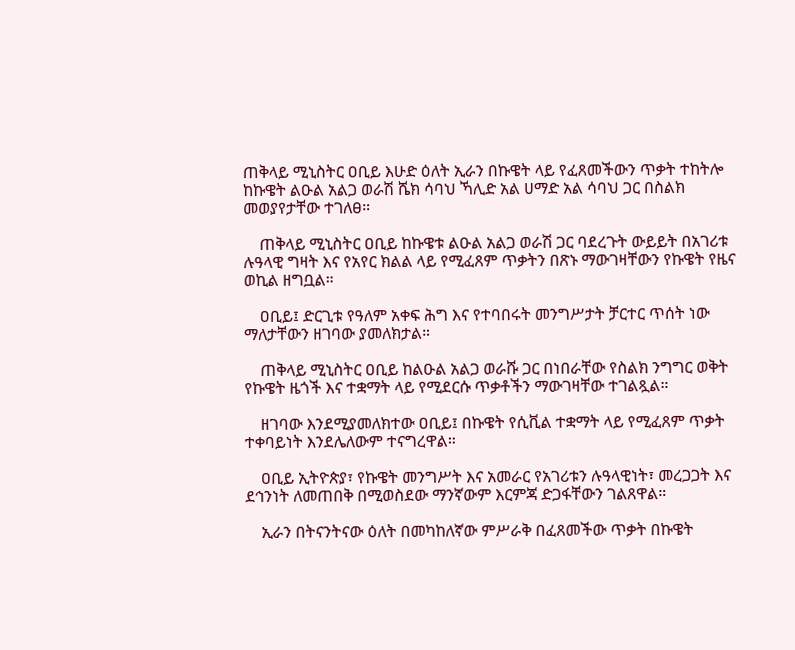ጠቅላይ ሚኒስትር ዐቢይ እሁድ ዕለት ኢራን በኩዌት ላይ የፈጸመችውን ጥቃት ተከትሎ ከኩዌት ልዑል አልጋ ወራሽ ሼክ ሳባህ ኻሊድ አል ሀማድ አል ሳባህ ጋር በስልክ መወያየታቸው ተገለፀ።

    ጠቅላይ ሚኒስትር ዐቢይ ከኩዌቱ ልዑል አልጋ ወራሽ ጋር ባደረጉት ውይይት በአገሪቱ ሉዓላዊ ግዛት እና የአየር ክልል ላይ የሚፈጸም ጥቃትን በጽኑ ማውገዛቸውን የኩዌት የዜና ወኪል ዘግቧል።

    ዐቢይ፤ ድርጊቱ የዓለም አቀፍ ሕግ እና የተባበሩት መንግሥታት ቻርተር ጥሰት ነው ማለታቸውን ዘገባው ያመለክታል።

    ጠቅላይ ሚኒስትር ዐቢይ ከልዑል አልጋ ወራሹ ጋር በነበራቸው የስልክ ንግግር ወቅት የኩዌት ዜጎች እና ተቋማት ላይ የሚደርሱ ጥቃቶችን ማውገዛቸው ተገልጿል።

    ዘገባው እንደሚያመለክተው ዐቢይ፤ በኩዌት የሲቪል ተቋማት ላይ የሚፈጸም ጥቃት ተቀባይነት እንደሌለውም ተናግረዋል።

    ዐቢይ ኢትዮጵያ፣ የኩዌት መንግሥት እና አመራር የአገሪቱን ሉዓላዊነት፣ መረጋጋት እና ደኅንነት ለመጠበቅ በሚወስደው ማንኛውም እርምጃ ድጋፋቸውን ገልጸዋል።

    ኢራን በትናንትናው ዕለት በመካከለኛው ምሥራቅ በፈጸመችው ጥቃት በኩዌት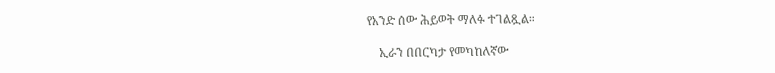የአንድ ሰው ሕይወት ማለፉ ተገልጿል።

    ኢራን በበርካታ የመካከለኛው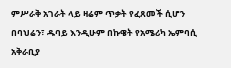ምሥራቅ አገራት ላይ ዛሬም ጥቃት የፈጸመች ሲሆን በባህሬን፣ ዱባይ እንዲሁም በኩዌት የአሜሪካ ኤምባሲ አቅራቢያ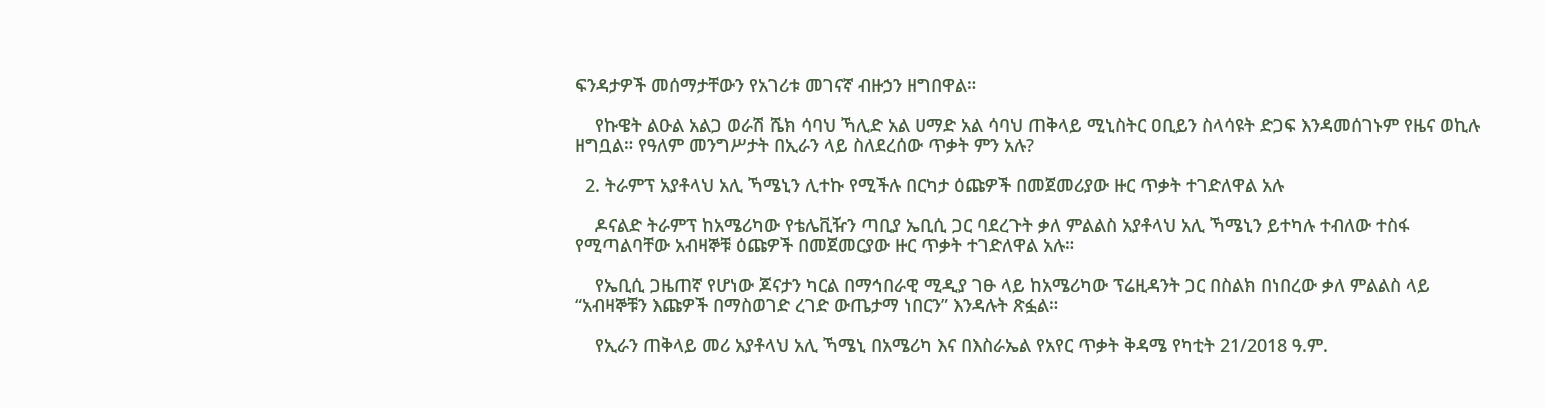ፍንዳታዎች መሰማታቸውን የአገሪቱ መገናኛ ብዙኃን ዘግበዋል።

    የኩዌት ልዑል አልጋ ወራሽ ሼክ ሳባህ ኻሊድ አል ሀማድ አል ሳባህ ጠቅላይ ሚኒስትር ዐቢይን ስላሳዩት ድጋፍ እንዳመሰገኑም የዜና ወኪሉ ዘግቧል። የዓለም መንግሥታት በኢራን ላይ ስለደረሰው ጥቃት ምን አሉ?

  2. ትራምፕ አያቶላህ አሊ ኻሜኒን ሊተኩ የሚችሉ በርካታ ዕጩዎች በመጀመሪያው ዙር ጥቃት ተገድለዋል አሉ

    ዶናልድ ትራምፕ ከአሜሪካው የቴሌቪዥን ጣቢያ ኤቢሲ ጋር ባደረጉት ቃለ ምልልስ አያቶላህ አሊ ኻሜኒን ይተካሉ ተብለው ተስፋ የሚጣልባቸው አብዛኞቹ ዕጩዎች በመጀመርያው ዙር ጥቃት ተገድለዋል አሉ።

    የኤቢሲ ጋዜጠኛ የሆነው ጆናታን ካርል በማኅበራዊ ሚዲያ ገፁ ላይ ከአሜሪካው ፕሬዚዳንት ጋር በስልክ በነበረው ቃለ ምልልስ ላይ “አብዛኞቹን እጩዎች በማስወገድ ረገድ ውጤታማ ነበርን” እንዳሉት ጽፏል።

    የኢራን ጠቅላይ መሪ አያቶላህ አሊ ኻሜኒ በአሜሪካ እና በእስራኤል የአየር ጥቃት ቅዳሜ የካቲት 21/2018 ዓ.ም.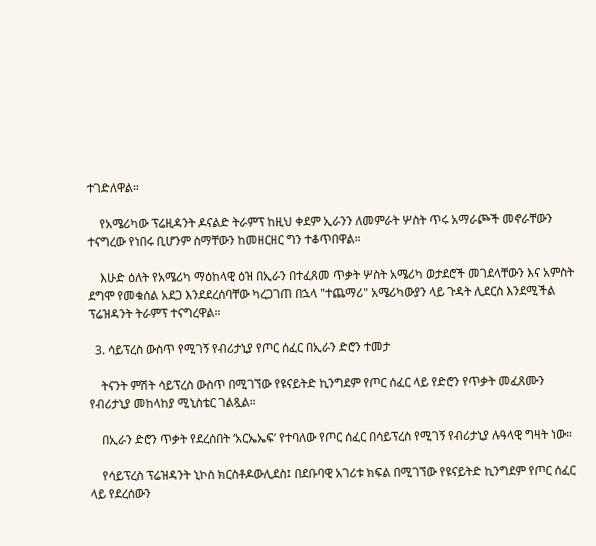ተገድለዋል።

    የአሜሪካው ፕሬዚዳንት ዶናልድ ትራምፕ ከዚህ ቀደም ኢራንን ለመምራት ሦስት ጥሩ አማራጮች መኖራቸውን ተናግረው የነበሩ ቢሆንም ስማቸውን ከመዘርዘር ግን ተቆጥበዋል።

    እሁድ ዕለት የአሜሪካ ማዕከላዊ ዕዝ በኢራን በተፈጸመ ጥቃት ሦስት አሜሪካ ወታደሮች መገደላቸውን እና አምስት ደግሞ የመቁሰል አደጋ እንደደረሰባቸው ካረጋገጠ በኋላ "ተጨማሪ" አሜሪካውያን ላይ ጉዳት ሊደርስ እንደሚችል ፕሬዝዳንት ትራምፕ ተናግረዋል።

  3. ሳይፕረስ ውስጥ የሚገኝ የብሪታኒያ የጦር ሰፈር በኢራን ድሮን ተመታ

    ትናንት ምሽት ሳይፕረስ ውስጥ በሚገኘው የዩናይትድ ኪንግደም የጦር ሰፈር ላይ የድሮን የጥቃት መፈጸሙን የብሪታኒያ መከላከያ ሚኒስቴር ገልጿል።

    በኢራን ድሮን ጥቃት የደረሰበት ‘አርኤኤፍ’ የተባለው የጦር ሰፈር በሳይፕረስ የሚገኝ የብሪታኒያ ሉዓላዊ ግዛት ነው።

    የሳይፕረስ ፕሬዝዳንት ኒኮስ ክርስቶዶውሊደስ፤ በደቡባዊ አገሪቱ ክፍል በሚገኘው የዩናይትድ ኪንግደም የጦር ሰፈር ላይ የደረሰውን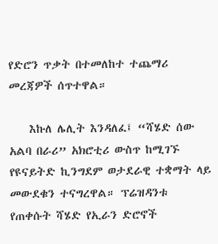የድሮን ጥቃት በተመለከተ ተጨማሪ መረጃዎች ሰጥተዋል።

    እኩለ ሌሊት እንዳለፈ፤ “ሻሄድ ሰው አልባ በራሪ” አክሮቲሪ ውስጥ ከሚገኙ የዩናይትድ ኪንግደም ወታደራዊ ተቋማት ላይ መውደቁን ተናግረዋል። ፕሬዝዳንቱ የጠቀሱት ሻሄድ የኢራን ድሮኖች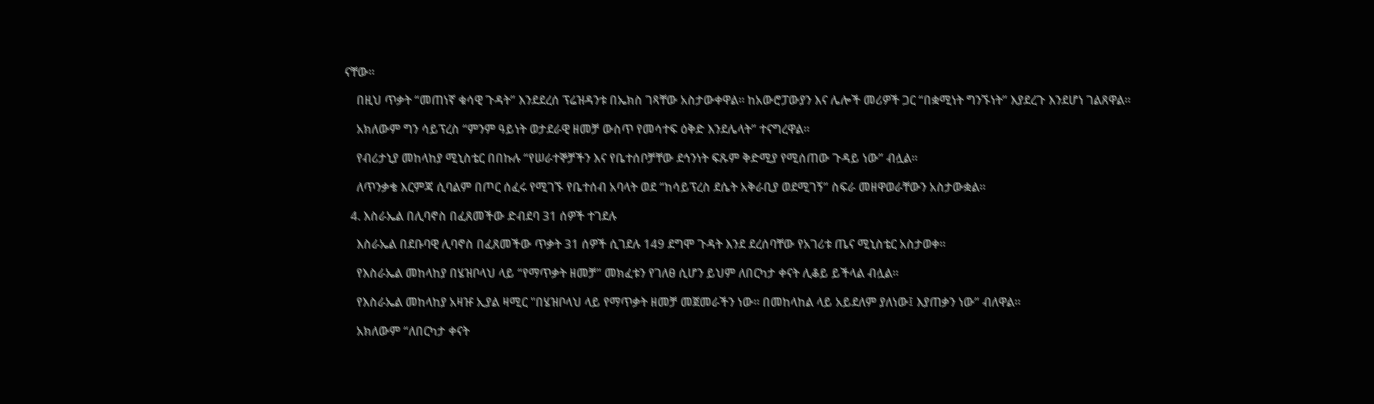ናቸው።

    በዚህ ጥቃት “መጠነኛ ቁሳዊ ጉዳት” እንደደረሰ ፕሬዝዳንቱ በኤክስ ገጻቸው አስታውቀዋል። ከአውሮፓውያን እና ሌሎች መሪዎች ጋር “በቋሚነት ግንኙነት” እያደረጉ እንደሆነ ገልጸዋል።

    አክለውም ግን ሳይፕረስ “ምንም ዓይነት ወታደራዊ ዘመቻ ውስጥ የመሳተፍ ዕቅድ እንደሌላት” ተናግረዋል።

    የብሪታኒያ መከላከያ ሚኒስቴር በበኩሉ “የሠራተኞቻችን እና የቤተሰቦቻቸው ደኅንነት ፍጹም ቅድሚያ የሚሰጠው ጉዳይ ነው” ብሏል።

    ለጥንቃቄ እርምጃ ሲባልም በጦር ሰፈሩ የሚገኙ የቤተሰብ አባላት ወደ “ከሳይፕረስ ደሴት አቅራቢያ ወደሚገኝ” ስፍራ መዘዋወራቸውን አስታውቋል።

  4. እስራኤል በሊባኖስ በፈጸመችው ድብደባ 31 ሰዎች ተገደሉ

    እስራኤል በደቡባዊ ሊባኖስ በፈጸመችው ጥቃት 31 ሰዎች ሲገደሉ 149 ደግሞ ጉዳት እንደ ደረሰባቸው የአገሪቱ ጤና ሚኒስቴር አስታወቀ።

    የእስራኤል መከላከያ በሄዝቦላህ ላይ “የማጥቃት ዘመቻ” መክፈቱን የገለፀ ሲሆን ይህም ለበርካታ ቀናት ሊቆይ ይችላል ብሏል።

    የእስራኤል መከላከያ አዛዡ ኢያል ዛሚር "በሄዝቦላህ ላይ የማጥቃት ዘመቻ መጀመራችን ነው። በመከላከል ላይ አይደለም ያለነው፤ እያጠቃን ነው” ብለዋል።

    አክለውም “ለበርካታ ቀናት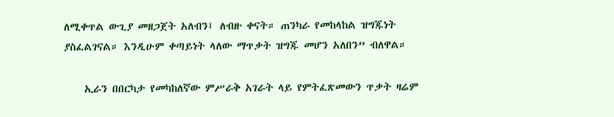ለሚቀጥል ውጊያ መዘጋጀት አለብን፤ ለብዙ ቀናት። ጠንካራ የመከላከል ዝግጁነት ያስፈልገናል። እንዲሁም ቀጣይነት ላለው ማጥቃት ዝግጁ መሆን አለበን” ብለዋል።

    ኢራን በበርካታ የመካከለኛው ምሥራቅ አገራት ላይ የምትፈጽመውን ጥቃት ዛሬም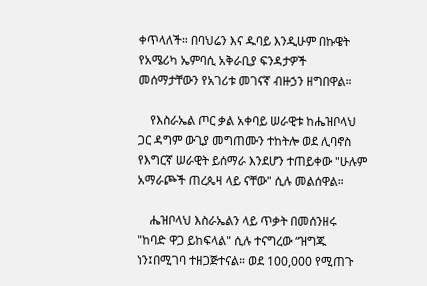ቀጥላለች። በባህሬን እና ዱባይ እንዲሁም በኩዌት የአሜሪካ ኤምባሲ አቅራቢያ ፍንዳታዎች መሰማታቸውን የአገሪቱ መገናኛ ብዙኃን ዘግበዋል።

    የእስራኤል ጦር ቃል አቀባይ ሠራዊቱ ከሔዝቦላህ ጋር ዳግም ውጊያ መግጠሙን ተከትሎ ወደ ሊባኖስ የእግርኛ ሠራዊት ይሰማራ እንደሆን ተጠይቀው "ሁሉም አማራጮች ጠረጴዛ ላይ ናቸው" ሲሉ መልሰዋል።

    ሔዝቦላህ እስራኤልን ላይ ጥቃት በመሰንዘሩ "ከባድ ዋጋ ይከፍላል" ሲሉ ተናግረው “ዝግጁ ነን፤በሚገባ ተዘጋጅተናል። ወደ 100,000 የሚጠጉ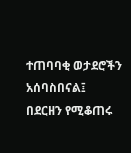ተጠባባቂ ወታደሮችን አሰባስበናል፤ በደርዘን የሚቆጠሩ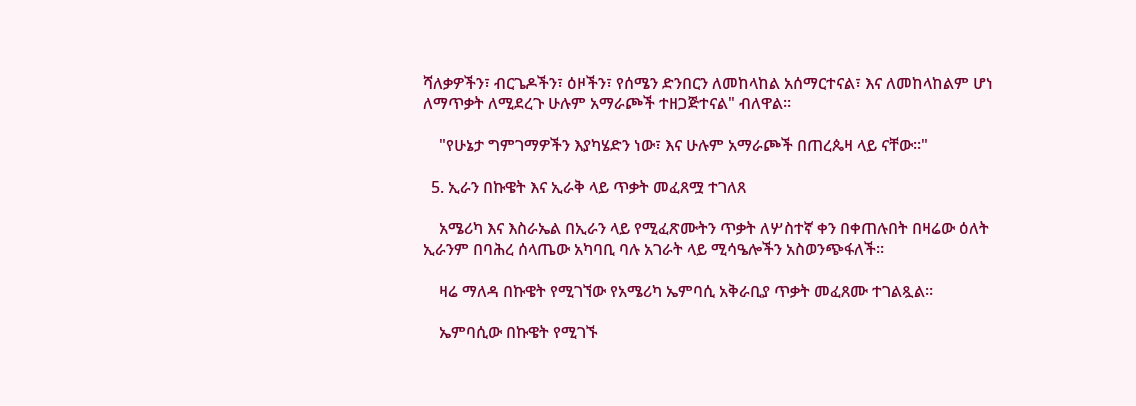ሻለቃዎችን፣ ብርጌዶችን፣ ዕዞችን፣ የሰሜን ድንበርን ለመከላከል አሰማርተናል፣ እና ለመከላከልም ሆነ ለማጥቃት ለሚደረጉ ሁሉም አማራጮች ተዘጋጅተናል" ብለዋል።

    "የሁኔታ ግምገማዎችን እያካሄድን ነው፣ እና ሁሉም አማራጮች በጠረጴዛ ላይ ናቸው።"

  5. ኢራን በኩዌት እና ኢራቅ ላይ ጥቃት መፈጸሟ ተገለጸ

    አሜሪካ እና እስራኤል በኢራን ላይ የሚፈጽሙትን ጥቃት ለሦስተኛ ቀን በቀጠሉበት በዛሬው ዕለት ኢራንም በባሕረ ሰላጤው አካባቢ ባሉ አገራት ላይ ሚሳዔሎችን አስወንጭፋለች።

    ዛሬ ማለዳ በኩዌት የሚገኘው የአሜሪካ ኤምባሲ አቅራቢያ ጥቃት መፈጸሙ ተገልጿል።

    ኤምባሲው በኩዌት የሚገኙ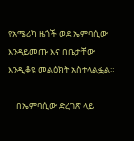የአሜሪካ ዜጎች ወደ ኤምባሲው እንዳይመጡ እና በቤታቸው እንዲቆዩ መልዕክት አስተላልፏል።

    በኤምባሲው ድረገጽ ላይ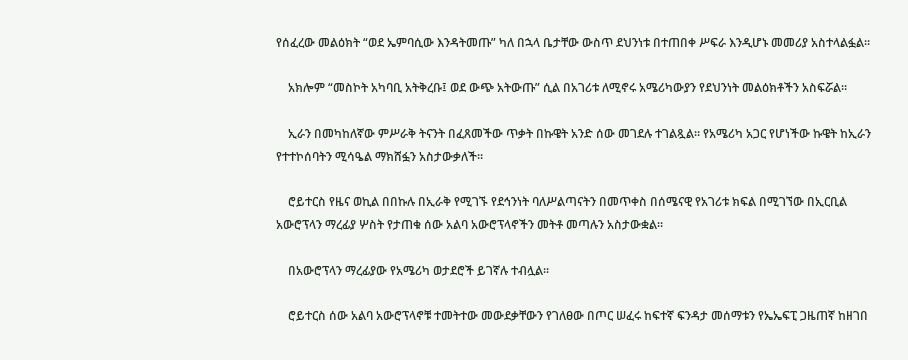የሰፈረው መልዕክት “ወደ ኤምባሲው እንዳትመጡ” ካለ በኋላ ቤታቸው ውስጥ ደህንነቱ በተጠበቀ ሥፍራ እንዲሆኑ መመሪያ አስተላልፏል።

    አክሎም “መስኮት አካባቢ አትቅረቡ፤ ወደ ውጭ አትውጡ” ሲል በአገሪቱ ለሚኖሩ አሜሪካውያን የደህንነት መልዕክቶችን አስፍሯል።

    ኢራን በመካከለኛው ምሥራቅ ትናንት በፈጸመችው ጥቃት በኩዌት አንድ ሰው መገደሉ ተገልጿል። የአሜሪካ አጋር የሆነችው ኩዌት ከኢራን የተተኮሰባትን ሚሳዔል ማክሸፏን አስታውቃለች።

    ሮይተርስ የዜና ወኪል በበኩሉ በኢራቅ የሚገኙ የደኅንነት ባለሥልጣናትን በመጥቀስ በሰሜናዊ የአገሪቱ ክፍል በሚገኘው በኢርቢል አውሮፕላን ማረፊያ ሦስት የታጠቁ ሰው አልባ አውሮፕላኖችን መትቶ መጣሉን አስታውቋል።

    በአውሮፕላን ማረፊያው የአሜሪካ ወታደሮች ይገኛሉ ተብሏል።

    ሮይተርስ ሰው አልባ አውሮፕላኖቹ ተመትተው መውደቃቸውን የገለፀው በጦር ሠፈሩ ከፍተኛ ፍንዳታ መሰማቱን የኤኤፍፒ ጋዜጠኛ ከዘገበ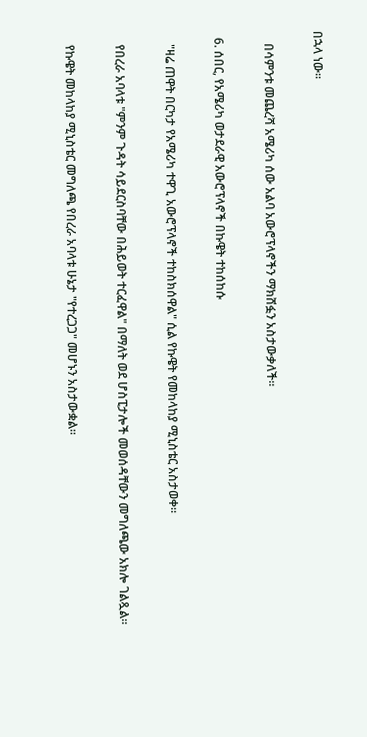በኋላ ነው።

    በሳምንቱ መጨረሻ አሜሪካ ሰው አልባ አውሮፕላኖችን ማክሸፏን አስታውቃለች።

  6. ሰበር, የአሜሪካ ወታደራዊ አውሮፕላኖች በኩዌት ተከሰከሱ

    "ዛሬ ጠዋት በርካታ የአሜሪካ ተዋጊ አውሮፕላኖች ተከስክሰዋል" ሲል የኩዌት የመከላከያ ሚኒስቴር አስታወቀ።

    የበረራ አባላቱ "ምንም ጉዳት ሳይደርስባቸው በሕይወት ተርፈዋል" በማለት ወደ ሆስፒታሎች መወሰዳቸውን መግለጫው አክሎ ገልጿል።

    የኩዌት መከላከያ ሚኒስቴር መግለጫ የበረራ አባላቱ ሁኔታ "የተረጋጋ" መሆኑን አስታውቋል።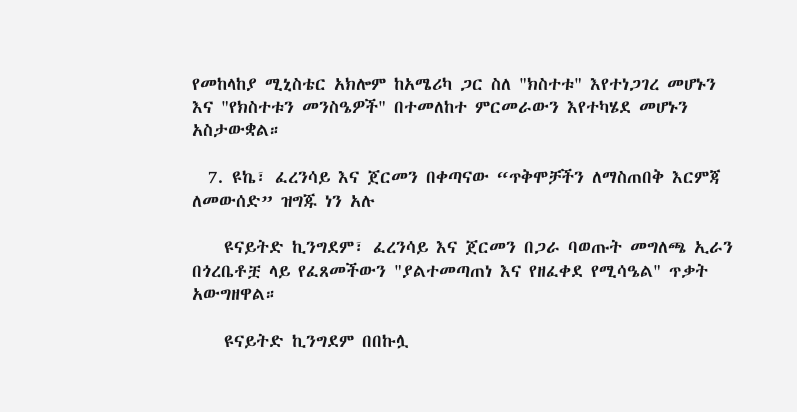የመከላከያ ሚኒስቴር አክሎም ከአሜሪካ ጋር ስለ "ክስተቱ" እየተነጋገረ መሆኑን እና "የክስተቱን መንስዔዎች" በተመለከተ ምርመራውን እየተካሄደ መሆኑን አስታውቋል።

  7. ዩኬ፣ ፈረንሳይ እና ጀርመን በቀጣናው “ጥቅሞቻችን ለማስጠበቅ እርምጃ ለመውሰድ” ዝግጁ ነን አሉ

    ዩናይትድ ኪንግደም፣ ፈረንሳይ እና ጀርመን በጋራ ባወጡት መግለጫ ኢራን በጎረቤቶቿ ላይ የፈጸመችውን "ያልተመጣጠነ እና የዘፈቀደ የሚሳዔል" ጥቃት አውግዘዋል።

    ዩናይትድ ኪንግደም በበኩሏ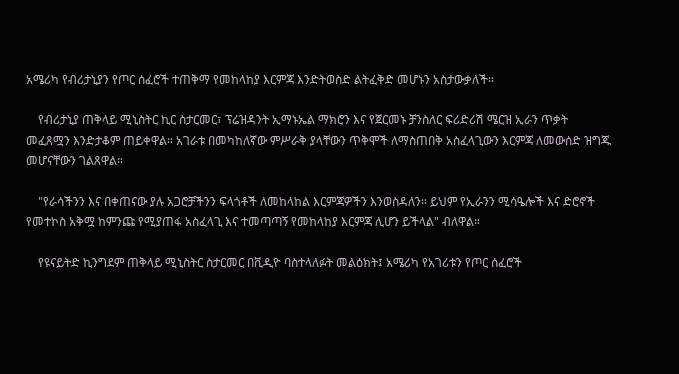አሜሪካ የብሪታኒያን የጦር ሰፈሮች ተጠቅማ የመከላከያ እርምጃ እንድትወስድ ልትፈቅድ መሆኑን አስታውቃለች።

    የብሪታኒያ ጠቅላይ ሚኒስትር ኪር ስታርመር፣ ፕሬዝዳንት ኢማኑኤል ማክሮን እና የጀርመኑ ቻንስለር ፍሪድሪሽ ሜርዝ ኢራን ጥቃት መፈጸሟን እንድታቆም ጠይቀዋል። አገራቱ በመካከለኛው ምሥራቅ ያላቸውን ጥቅሞች ለማስጠበቅ አስፈላጊውን እርምጃ ለመውሰድ ዝግጁ መሆናቸውን ገልጸዋል።

    "የራሳችንን እና በቀጠናው ያሉ አጋሮቻችንን ፍላጎቶች ለመከላከል እርምጃዎችን እንወስዳለን። ይህም የኢራንን ሚሳዔሎች እና ድሮኖች የመተኮስ አቅሟ ከምንጩ የሚያጠፋ አስፈላጊ እና ተመጣጣኝ የመከላከያ እርምጃ ሊሆን ይችላል" ብለዋል።

    የዩናይትድ ኪንግደም ጠቅላይ ሚኒስትር ስታርመር በቪዲዮ ባስተላለፉት መልዕክት፤ አሜሪካ የአገሪቱን የጦር ሰፈሮች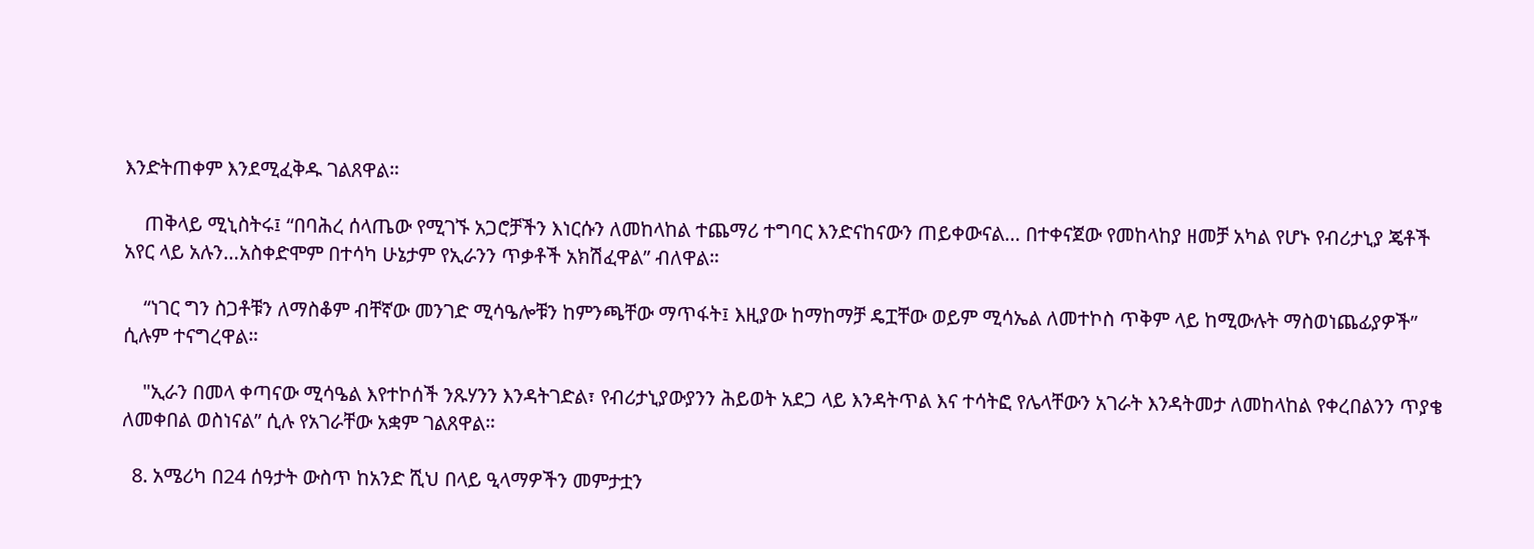እንድትጠቀም እንደሚፈቅዱ ገልጸዋል።

    ጠቅላይ ሚኒስትሩ፤ “በባሕረ ሰላጤው የሚገኙ አጋሮቻችን እነርሱን ለመከላከል ተጨማሪ ተግባር እንድናከናውን ጠይቀውናል… በተቀናጀው የመከላከያ ዘመቻ አካል የሆኑ የብሪታኒያ ጄቶች አየር ላይ አሉን…አስቀድሞም በተሳካ ሁኔታም የኢራንን ጥቃቶች አክሽፈዋል” ብለዋል።

    “ነገር ግን ስጋቶቹን ለማስቆም ብቸኛው መንገድ ሚሳዔሎቹን ከምንጫቸው ማጥፋት፤ እዚያው ከማከማቻ ዴፗቸው ወይም ሚሳኤል ለመተኮስ ጥቅም ላይ ከሚውሉት ማስወነጨፊያዎች” ሲሉም ተናግረዋል።

    "ኢራን በመላ ቀጣናው ሚሳዔል እየተኮሰች ንጹሃንን እንዳትገድል፣ የብሪታኒያውያንን ሕይወት አደጋ ላይ እንዳትጥል እና ተሳትፎ የሌላቸውን አገራት እንዳትመታ ለመከላከል የቀረበልንን ጥያቄ ለመቀበል ወስነናል” ሲሉ የአገራቸው አቋም ገልጸዋል።

  8. አሜሪካ በ24 ሰዓታት ውስጥ ከአንድ ሺህ በላይ ዒላማዎችን መምታቷን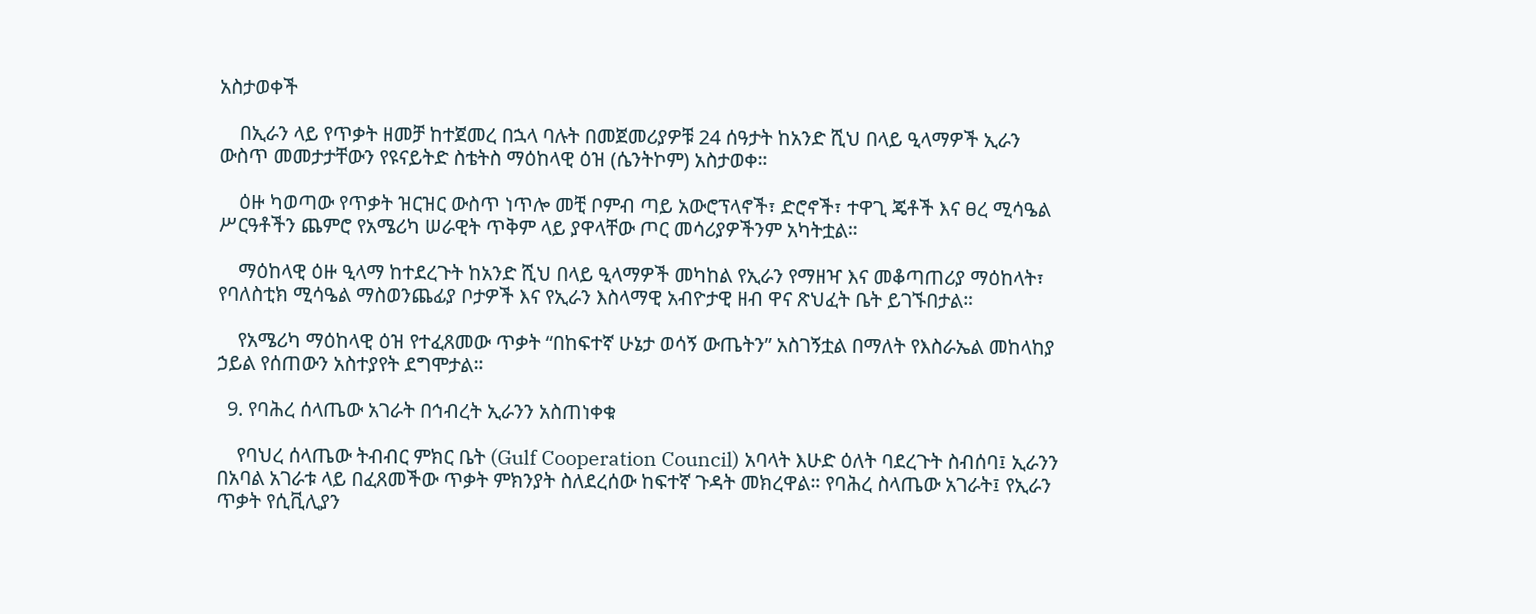አስታወቀች

    በኢራን ላይ የጥቃት ዘመቻ ከተጀመረ በኋላ ባሉት በመጀመሪያዎቹ 24 ሰዓታት ከአንድ ሺህ በላይ ዒላማዎች ኢራን ውስጥ መመታታቸውን የዩናይትድ ስቴትስ ማዕከላዊ ዕዝ (ሴንትኮም) አስታወቀ።

    ዕዙ ካወጣው የጥቃት ዝርዝር ውስጥ ነጥሎ መቺ ቦምብ ጣይ አውሮፕላኖች፣ ድሮኖች፣ ተዋጊ ጄቶች እና ፀረ ሚሳዔል ሥርዓቶችን ጨምሮ የአሜሪካ ሠራዊት ጥቅም ላይ ያዋላቸው ጦር መሳሪያዎችንም አካትቷል።

    ማዕከላዊ ዕዙ ዒላማ ከተደረጉት ከአንድ ሺህ በላይ ዒላማዎች መካከል የኢራን የማዘዣ እና መቆጣጠሪያ ማዕከላት፣ የባለስቲክ ሚሳዔል ማስወንጨፊያ ቦታዎች እና የኢራን እስላማዊ አብዮታዊ ዘብ ዋና ጽህፈት ቤት ይገኙበታል።

    የአሜሪካ ማዕከላዊ ዕዝ የተፈጸመው ጥቃት “በከፍተኛ ሁኔታ ወሳኝ ውጤትን” አስገኝቷል በማለት የእስራኤል መከላከያ ኃይል የሰጠውን አስተያየት ደግሞታል።

  9. የባሕረ ሰላጤው አገራት በኅብረት ኢራንን አስጠነቀቁ

    የባህረ ሰላጤው ትብብር ምክር ቤት (Gulf Cooperation Council) አባላት እሁድ ዕለት ባደረጉት ስብሰባ፤ ኢራንን በአባል አገራቱ ላይ በፈጸመችው ጥቃት ምክንያት ስለደረሰው ከፍተኛ ጉዳት መክረዋል። የባሕረ ስላጤው አገራት፤ የኢራን ጥቃት የሲቪሊያን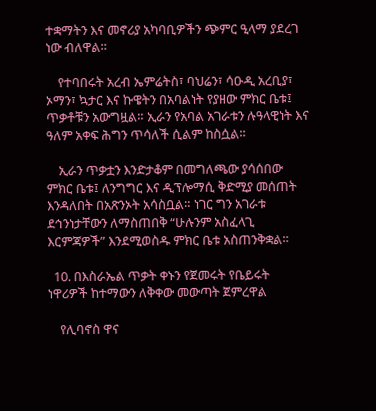ተቋማትን እና መኖሪያ አካባቢዎችን ጭምር ዒላማ ያደረገ ነው ብለዋል።

    የተባበሩት አረብ ኤምሬትስ፣ ባህሬን፣ ሳዑዲ አረቢያ፣ ኦማን፣ ኳታር እና ኩዌትን በአባልነት የያዘው ምክር ቤቱ፤ ጥቃቶቹን አውግዟል። ኢራን የአባል አገራቱን ሉዓላዊነት እና ዓለም አቀፍ ሕግን ጥሳለች ሲልም ከስሷል።

    ኢራን ጥቃቷን እንድታቆም በመግለጫው ያሳሰበው ምክር ቤቱ፤ ለንግግር እና ዲፕሎማሲ ቅድሚያ መሰጠት እንዳለበት በአጽንኦት አሳስቧል። ነገር ግን አገራቱ ደኅንነታቸውን ለማስጠበቅ “ሁሉንም አስፈላጊ እርምጃዎች” እንደሚወስዱ ምክር ቤቱ አስጠንቅቋል።

  10. በእስራኤል ጥቃት ቀኑን የጀመሩት የቤይሩት ነዋሪዎች ከተማውን ለቅቀው መውጣት ጀምረዋል

    የሊባኖስ ዋና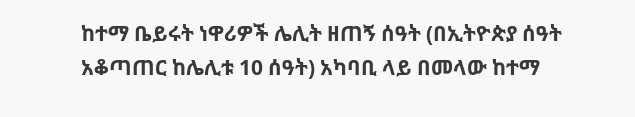ከተማ ቤይሩት ነዋሪዎች ሌሊት ዘጠኝ ሰዓት (በኢትዮጵያ ሰዓት አቆጣጠር ከሌሊቱ 10 ሰዓት) አካባቢ ላይ በመላው ከተማ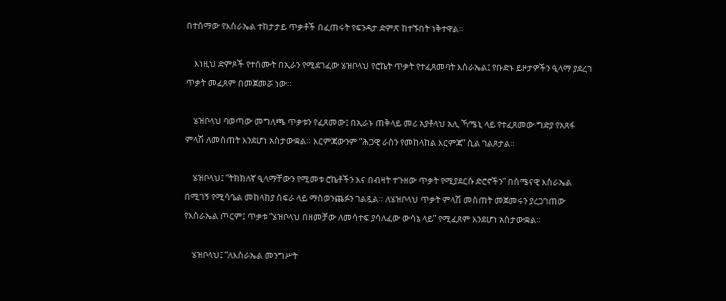በተሰማው የእስራኤል ተከታታይ ጥቃቶች በፈጠሩት የፍንዳታ ድምጽ ከተኙበት ነቅተዋል።

    እነዚህ ድምጾች የተሰሙት በኢራን የሚደገፈው ሄዝቦላህ የሮኬት ጥቃት የተፈጸመባት እስራኤል፤ የቡድኑ ይዞታዎችን ዒላማ ያደረገ ጥቃት መፈጸም በመጀመሯ ነው።

    ሄዝቦላህ ባወጣው መግለጫ ጥቃቱን የፈጸመው፤ በኢራኑ ጠቅላይ መሪ አያቶላህ አሊ ኻሜኒ ላይ የተፈጸመው ግድያ የአጸፋ ምላሽ ለመስጠት እንደሆነ አስታውቋል። እርምጃውንም “ሕጋዊ ራስን የመከላከል እርምጃ” ሲል ገልጾታል።

    ሄዝቦላህ፤ “ትክክለኛ ዒላማቸውን የሚመቱ ሮኬቶችን እና በብዛት ተጉዘው ጥቃት የሚያደርሱ ድሮኖችን” በሰሜናዊ እስራኤል በሚገኝ የሚሳዔል መከላከያ ስፍራ ላይ ማስወንጨፉን ገልጿል። ለሄዝቦላህ ጥቃት ምላሽ መስጠት መጀመሩን ያረጋገጠው የእስራኤል ጦርም፤ ጥቃቱ “ሄዝቦላህ በዘመቻው ለመሳተፍ ያሳለፈው ውሳኔ ላይ” የሚፈጸም እንደሆነ አስታውቋል።

    ሄዝቦላህ፤ “ለእስራኤል መንግሥት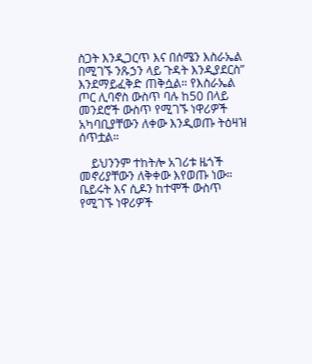ስጋት እንዲጋርጥ እና በሰሜን እስራኤል በሚገኙ ንጹኃን ላይ ጉዳት እንዲያደርስ” እንደማይፈቅድ ጠቅሷል። የእስራኤል ጦር ሊባኖስ ውስጥ ባሉ ከ50 በላይ መንደሮች ውስጥ የሚገኙ ነዋሪዎች አካባቢያቸውን ለቀው እንዲወጡ ትዕዛዝ ሰጥቷል።

    ይህንንም ተከትሎ አገሪቱ ዜጎች መኖሪያቸውን ለቅቀው እየወጡ ነው። ቤይሩት እና ሲዶን ከተሞች ውስጥ የሚገኙ ነዋሪዎች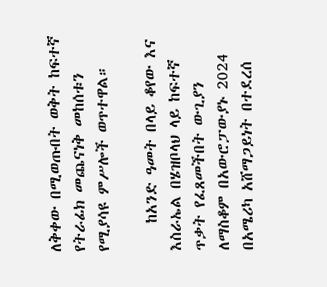ለቅቀው በሚወጡበት ወቅት ከፍተኛ የትራፊክ መጨናነቅ መከሰቱን የሚያሳዩ ምሥሎች ወጥተዋል።

    ከአንድ ዓመት በላይ ቆየው እና እስራኤል በሄዝቦላህ ላይ ከፍተኛ ጥቃት የፈጸመችበት ውጊያን ለማስቆም በአውሮፓውያኑ 2024 በአሜሪካ አሸማጋይነት በተደረሰ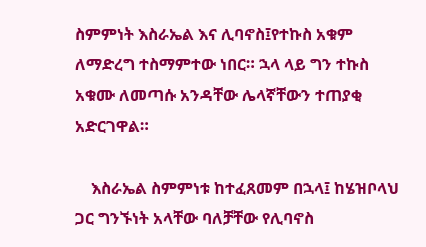ስምምነት እስራኤል እና ሊባኖስ፤የተኩስ አቁም ለማድረግ ተስማምተው ነበር። ኋላ ላይ ግን ተኩስ አቁሙ ለመጣሱ አንዳቸው ሌላኛቸውን ተጠያቂ አድርገዋል።

    እስራኤል ስምምነቱ ከተፈጸመም በኋላ፤ ከሄዝቦላህ ጋር ግንኙነት አላቸው ባለቻቸው የሊባኖስ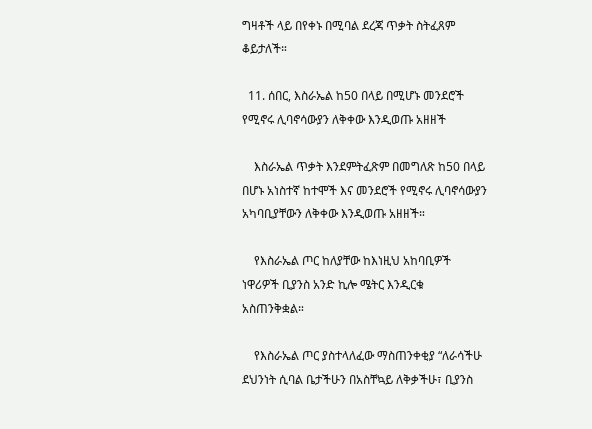ግዛቶች ላይ በየቀኑ በሚባል ደረጃ ጥቃት ስትፈጸም ቆይታለች።

  11. ሰበር, እስራኤል ከ50 በላይ በሚሆኑ መንደሮች የሚኖሩ ሊባኖሳውያን ለቅቀው እንዲወጡ አዘዘች

    እስራኤል ጥቃት እንደምትፈጽም በመግለጽ ከ50 በላይ በሆኑ አነስተኛ ከተሞች እና መንደሮች የሚኖሩ ሊባኖሳውያን አካባቢያቸውን ለቅቀው እንዲወጡ አዘዘች።

    የእስራኤል ጦር ከለያቸው ከእነዚህ አከባቢዎች ነዋሪዎች ቢያንስ አንድ ኪሎ ሜትር እንዲርቁ አስጠንቅቋል።

    የእስራኤል ጦር ያስተላለፈው ማስጠንቀቂያ “ለራሳችሁ ደህንነት ሲባል ቤታችሁን በአስቸኳይ ለቅቃችሁ፣ ቢያንስ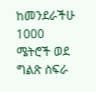ከመንደራችሁ 1000 ሜትሮች ወደ ግልጽ ስፍራ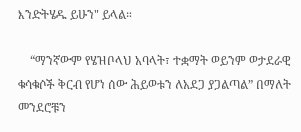እንድትሄዱ ይሁን" ይላል።

    “ማንኛውም የሄዝቦላህ አባላት፣ ተቋማት ወይንም ወታደራዊ ቁሳቁሶች ቅርብ የሆነ ሰው ሕይወቱን ለአደጋ ያጋልጣል” በማለት መንደሮቹን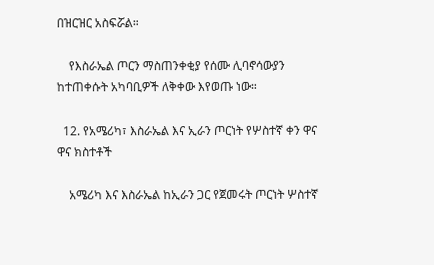በዝርዝር አስፍሯል።

    የእስራኤል ጦርን ማስጠንቀቂያ የሰሙ ሊባኖሳውያን ከተጠቀሱት አካባቢዎች ለቅቀው እየወጡ ነው።

  12. የአሜሪካ፣ እስራኤል እና ኢራን ጦርነት የሦስተኛ ቀን ዋና ዋና ክስተቶች

    አሜሪካ እና እስራኤል ከኢራን ጋር የጀመሩት ጦርነት ሦስተኛ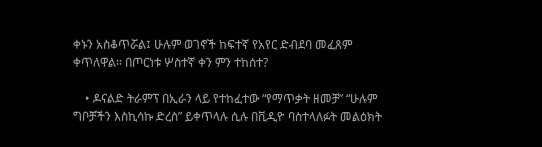ቀኑን አስቆጥሯል፤ ሁሉም ወገኖች ከፍተኛ የአየር ድብደባ መፈጸም ቀጥለዋል። በጦርነቱ ሦስተኛ ቀን ምን ተከሰተ?

    • ዶናልድ ትራምፕ በኢራን ላይ የተከፈተው “የማጥቃት ዘመቻ” “ሁሉም ግቦቻችን እስኪሳኩ ድረስ” ይቀጥላሉ ሲሉ በቪዲዮ ባስተላለፉት መልዕክት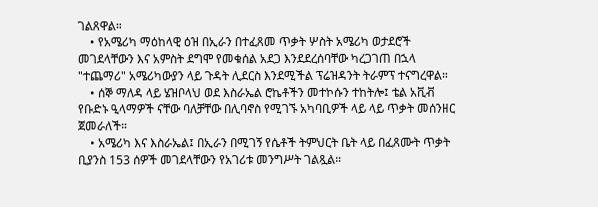ገልጸዋል።
    • የአሜሪካ ማዕከላዊ ዕዝ በኢራን በተፈጸመ ጥቃት ሦስት አሜሪካ ወታደሮች መገደላቸውን እና አምስት ደግሞ የመቁሰል አደጋ እንደደረሰባቸው ካረጋገጠ በኋላ "ተጨማሪ" አሜሪካውያን ላይ ጉዳት ሊደርስ እንደሚችል ፕሬዝዳንት ትራምፕ ተናግረዋል።
    • ሰኞ ማለዳ ላይ ሄዝቦላህ ወደ እስራኤል ሮኬቶችን መተኮሱን ተከትሎ፤ ቴል አቪቭ የቡድኑ ዒላማዎች ናቸው ባለቻቸው በሊባኖስ የሚገኙ አካባቢዎች ላይ ላይ ጥቃት መሰንዘር ጀመራለች።
    • አሜሪካ እና እስራኤል፤ በኢራን በሚገኝ የሴቶች ትምህርት ቤት ላይ በፈጸሙት ጥቃት ቢያንስ 153 ሰዎች መገደላቸውን የአገሪቱ መንግሥት ገልጿል።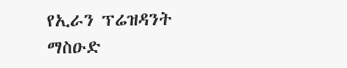የኢራን ፕሬዝዳንት ማስዑድ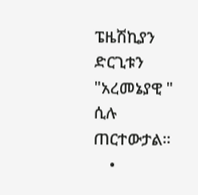ፔዜሽኪያን ድርጊቱን "አረመኔያዊ " ሲሉ ጠርተውታል።
    •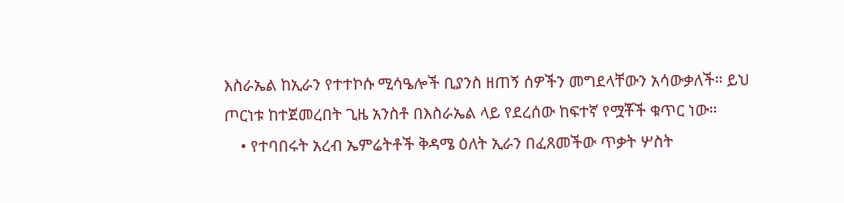እስራኤል ከኢራን የተተኮሱ ሚሳዔሎች ቢያንስ ዘጠኝ ሰዎችን መግደላቸውን አሳውቃለች። ይህ ጦርነቱ ከተጀመረበት ጊዜ አንስቶ በእስራኤል ላይ የደረሰው ከፍተኛ የሟቾች ቁጥር ነው።
    • የተባበሩት አረብ ኤምሬትቶች ቅዳሜ ዕለት ኢራን በፈጸመችው ጥቃት ሦስት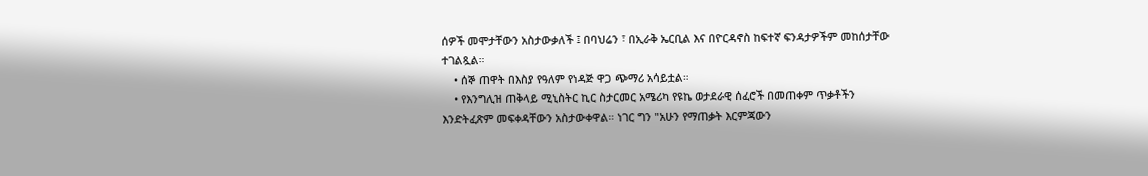ሰዎች መሞታቸውን አስታውቃለች ፤ በባህሬን ፣ በኢራቅ ኤርቢል እና በዮርዳኖስ ከፍተኛ ፍንዳታዎችም መከሰታቸው ተገልጿል።
    • ሰኞ ጠዋት በእስያ የዓለም የነዳጅ ዋጋ ጭማሪ አሳይቷል።
    • የእንግሊዝ ጠቅላይ ሚኒስትር ኪር ስታርመር አሜሪካ የዩኬ ወታደራዊ ሰፈሮች በመጠቀም ጥቃቶችን እንድትፈጽም መፍቀዳቸውን አስታውቀዋል። ነገር ግን "አሁን የማጠቃት እርምጃውን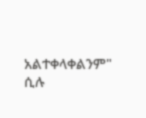አልተቀላቀልንም" ሲሉ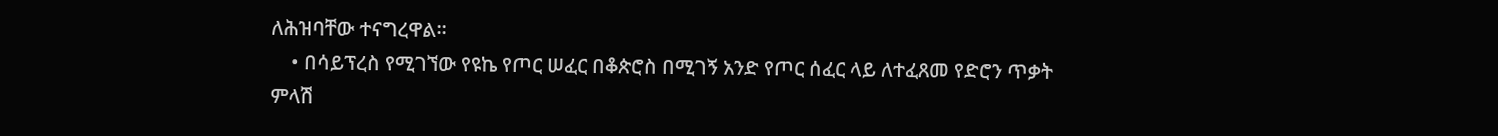ለሕዝባቸው ተናግረዋል።
    • በሳይፕረስ የሚገኘው የዩኬ የጦር ሠፈር በቆጵሮስ በሚገኝ አንድ የጦር ሰፈር ላይ ለተፈጸመ የድሮን ጥቃት ምላሽ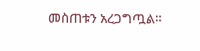መስጠቱን አረጋግጧል።